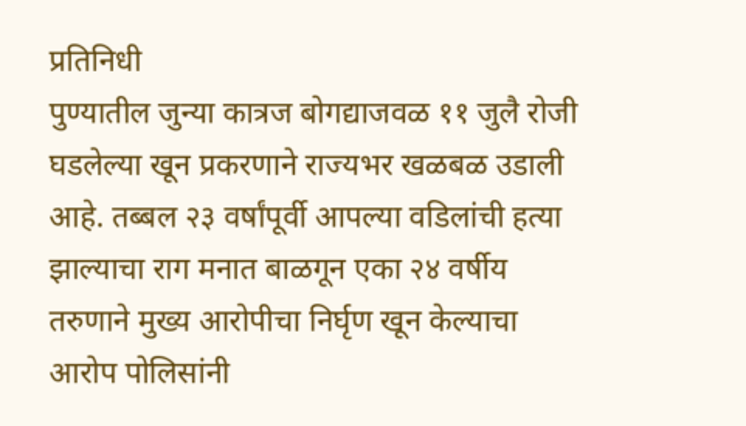प्रतिनिधी
पुण्यातील जुन्या कात्रज बोगद्याजवळ ११ जुलै रोजी घडलेल्या खून प्रकरणाने राज्यभर खळबळ उडाली आहे. तब्बल २३ वर्षांपूर्वी आपल्या वडिलांची हत्या झाल्याचा राग मनात बाळगून एका २४ वर्षीय तरुणाने मुख्य आरोपीचा निर्घृण खून केल्याचा आरोप पोलिसांनी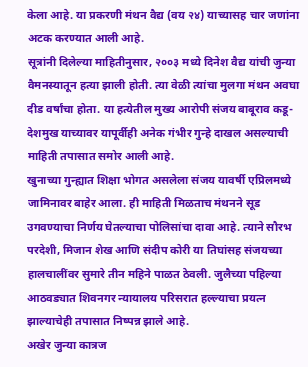केला आहे. या प्रकरणी मंथन वैद्य (वय २४) याच्यासह चार जणांना अटक करण्यात आली आहे.
सूत्रांनी दिलेल्या माहितीनुसार, २००३ मध्ये दिनेश वैद्य यांची जुन्या वैमनस्यातून हत्या झाली होती. त्या वेळी त्यांचा मुलगा मंथन अवघा दीड वर्षांचा होता. या हत्येतील मुख्य आरोपी संजय बाबूराव कडू-देशमुख याच्यावर यापूर्वीही अनेक गंभीर गुन्हे दाखल असल्याची माहिती तपासात समोर आली आहे.
खुनाच्या गुन्ह्यात शिक्षा भोगत असलेला संजय यावर्षी एप्रिलमध्ये जामिनावर बाहेर आला. ही माहिती मिळताच मंथनने सूड उगवण्याचा निर्णय घेतल्याचा पोलिसांचा दावा आहे. त्याने सौरभ परदेशी, मिजान शेख आणि संदीप कोरी या तिघांसह संजयच्या हालचालींवर सुमारे तीन महिने पाळत ठेवली. जुलैच्या पहिल्या आठवड्यात शिवनगर न्यायालय परिसरात हल्ल्याचा प्रयत्न झाल्याचेही तपासात निष्पन्न झाले आहे.
अखेर जुन्या कात्रज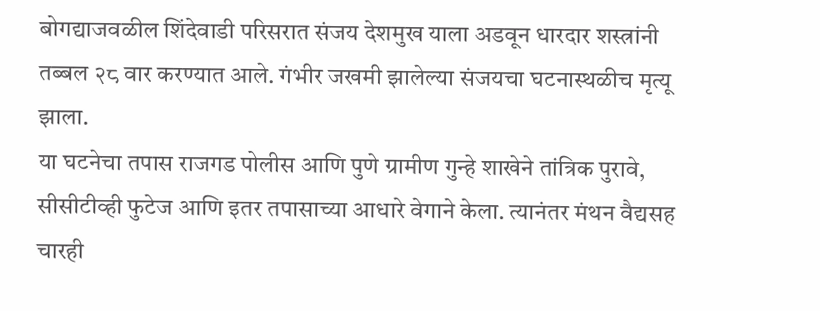बोगद्याजवळील शिंदेवाडी परिसरात संजय देशमुख याला अडवून धारदार शस्त्रांनी तब्बल २८ वार करण्यात आले. गंभीर जखमी झालेल्या संजयचा घटनास्थळीच मृत्यू झाला.
या घटनेचा तपास राजगड पोलीस आणि पुणे ग्रामीण गुन्हे शाखेने तांत्रिक पुरावे, सीसीटीव्ही फुटेज आणि इतर तपासाच्या आधारे वेगाने केला. त्यानंतर मंथन वैद्यसह चारही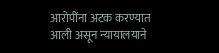आरोपींना अटक करण्यात आली असून न्यायालयाने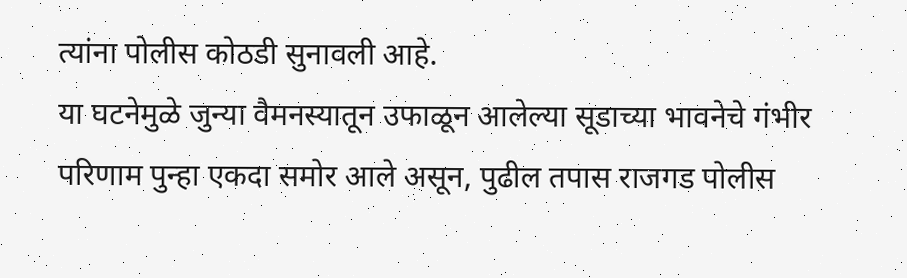त्यांना पोलीस कोठडी सुनावली आहे.
या घटनेमुळे जुन्या वैमनस्यातून उफाळून आलेल्या सूडाच्या भावनेचे गंभीर परिणाम पुन्हा एकदा समोर आले असून, पुढील तपास राजगड पोलीस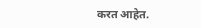करत आहेत.